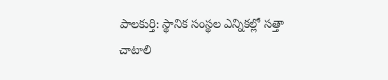పాలకుర్తి: స్థానిక సంస్థల ఎన్నికల్లో సత్తా చాటాలి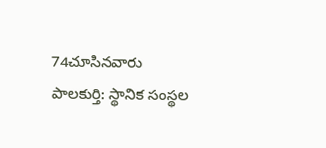74చూసినవారు
పాలకుర్తి: స్థానిక సంస్థల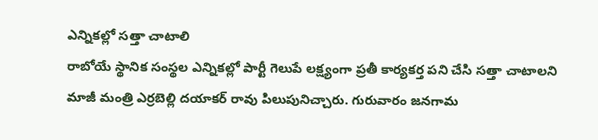ఎన్నికల్లో సత్తా చాటాలి
రాబోయే స్థానిక సంస్థల ఎన్నికల్లో పార్టీ గెలుపే లక్ష్యంగా ప్రతీ కార్యకర్త పని చేసి సత్తా చాటాలని మాజీ మంత్రి ఎర్రబెల్లి దయాకర్ రావు పిలుపునిచ్చారు. గురువారం జనగామ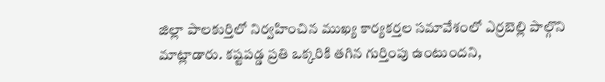జిల్లా పాలకుర్తిలో నిర్వహించిన ముఖ్య కార్యకర్తల సమావేశంలో ఎర్రబెల్లి పాల్గొని మాట్లాడారు. కష్టపడ్డ ప్రతి ఒక్కరికి తగిన గుర్తింపు ఉంటుందని,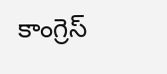కాంగ్రెస్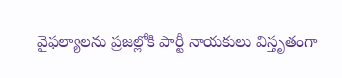వైఫల్యాలను ప్రజల్లోకి పార్టీ నాయకులు విస్తృతంగా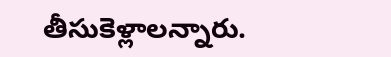తీసుకెళ్లాలన్నారు.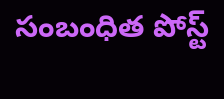సంబంధిత పోస్ట్